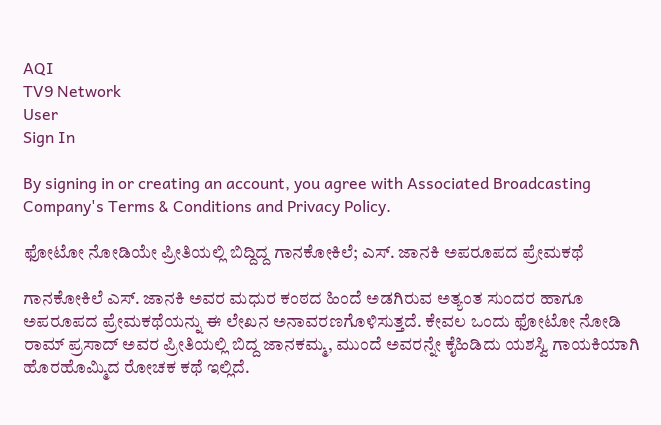AQI
TV9 Network
User
Sign In

By signing in or creating an account, you agree with Associated Broadcasting Company's Terms & Conditions and Privacy Policy.

ಫೋಟೋ ನೋಡಿಯೇ ಪ್ರೀತಿಯಲ್ಲಿ ಬಿದ್ದಿದ್ದ ಗಾನಕೋಕಿಲೆ; ಎಸ್. ಜಾನಕಿ ಅಪರೂಪದ ಪ್ರೇಮಕಥೆ

ಗಾನಕೋಕಿಲೆ ಎಸ್. ಜಾನಕಿ ಅವರ ಮಧುರ ಕಂಠದ ಹಿಂದೆ ಅಡಗಿರುವ ಅತ್ಯಂತ ಸುಂದರ ಹಾಗೂ ಅಪರೂಪದ ಪ್ರೇಮಕಥೆಯನ್ನು ಈ ಲೇಖನ ಅನಾವರಣಗೊಳಿಸುತ್ತದೆ. ಕೇವಲ ಒಂದು ಫೋಟೋ ನೋಡಿ ರಾಮ್ ಪ್ರಸಾದ್ ಅವರ ಪ್ರೀತಿಯಲ್ಲಿ ಬಿದ್ದ ಜಾನಕಮ್ಮ, ಮುಂದೆ ಅವರನ್ನೇ ಕೈಹಿಡಿದು ಯಶಸ್ವಿ ಗಾಯಕಿಯಾಗಿ ಹೊರಹೊಮ್ಮಿದ ರೋಚಕ ಕಥೆ ಇಲ್ಲಿದೆ.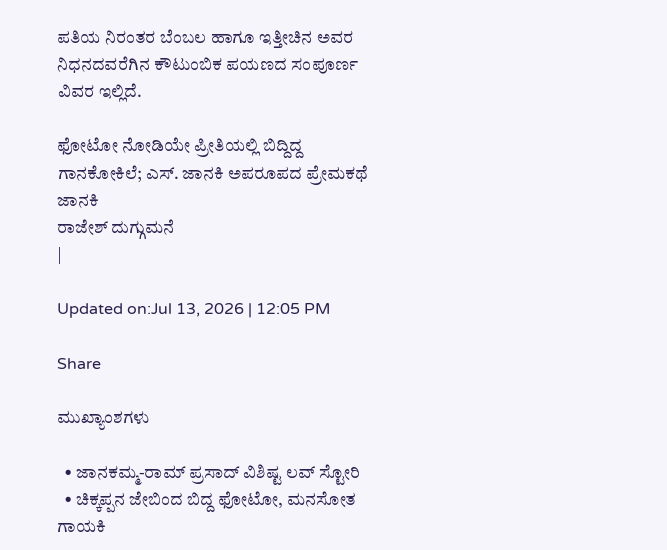ಪತಿಯ ನಿರಂತರ ಬೆಂಬಲ ಹಾಗೂ ಇತ್ತೀಚಿನ ಅವರ ನಿಧನದವರೆಗಿನ ಕೌಟುಂಬಿಕ ಪಯಣದ ಸಂಪೂರ್ಣ ವಿವರ ಇಲ್ಲಿದೆ.

ಫೋಟೋ ನೋಡಿಯೇ ಪ್ರೀತಿಯಲ್ಲಿ ಬಿದ್ದಿದ್ದ ಗಾನಕೋಕಿಲೆ; ಎಸ್. ಜಾನಕಿ ಅಪರೂಪದ ಪ್ರೇಮಕಥೆ
ಜಾನಕಿ
ರಾಜೇಶ್ ದುಗ್ಗುಮನೆ
|

Updated on:Jul 13, 2026 | 12:05 PM

Share

ಮುಖ್ಯಾಂಶಗಳು

  • ಜಾನಕಮ್ಮ-ರಾಮ್ ಪ್ರಸಾದ್ ವಿಶಿಷ್ಟ ಲವ್ ಸ್ಟೋರಿ
  • ಚಿಕ್ಕಪ್ಪನ ಜೇಬಿಂದ ಬಿದ್ದ ಫೋಟೋ, ಮನಸೋತ ಗಾಯಕಿ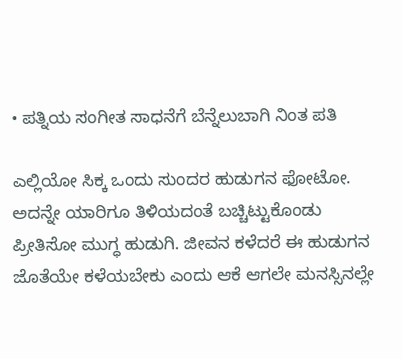• ಪತ್ನಿಯ ಸಂಗೀತ ಸಾಧನೆಗೆ ಬೆನ್ನೆಲುಬಾಗಿ ನಿಂತ ಪತಿ

ಎಲ್ಲಿಯೋ ಸಿಕ್ಕ ಒಂದು ಸುಂದರ ಹುಡುಗನ ಫೋಟೋ. ಅದನ್ನೇ ಯಾರಿಗೂ ತಿಳಿಯದಂತೆ ಬಚ್ಚಿಟ್ಟುಕೊಂಡು ಪ್ರೀತಿಸೋ ಮುಗ್ಧ ಹುಡುಗಿ. ಜೀವನ ಕಳೆದರೆ ಈ ಹುಡುಗನ ಜೊತೆಯೇ ಕಳೆಯಬೇಕು ಎಂದು ಆಕೆ ಆಗಲೇ ಮನಸ್ಸಿನಲ್ಲೇ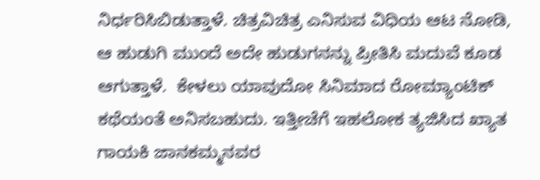ನಿರ್ಧರಿಸಿಬಿಡುತ್ತಾಳೆ. ಚಿತ್ರವಿಚಿತ್ರ ಎನಿಸುವ ವಿಧಿಯ ಆಟ ನೋಡಿ, ಆ ಹುಡುಗಿ ಮುಂದೆ ಅದೇ ಹುಡುಗನನ್ನು ಪ್ರೀತಿಸಿ ಮದುವೆ ಕೂಡ ಆಗುತ್ತಾಳೆ.  ಕೇಳಲು ಯಾವುದೋ ಸಿನಿಮಾದ ರೋಮ್ಯಾಂಟಿಕ್ ಕಥೆಯಂತೆ ಅನಿಸಬಹುದು. ಇತ್ತೀಚೆಗೆ ಇಹಲೋಕ ತ್ಯಜಿಸಿದ ಖ್ಯಾತ ಗಾಯಕಿ ಜಾನಕಮ್ಮನವರ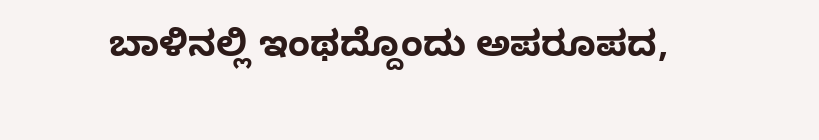ಬಾಳಿನಲ್ಲಿ ಇಂಥದ್ದೊಂದು ಅಪರೂಪದ,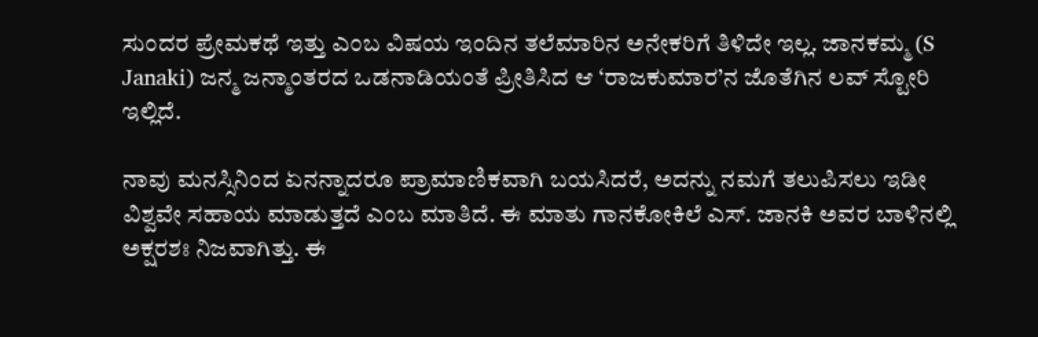ಸುಂದರ ಪ್ರೇಮಕಥೆ ಇತ್ತು ಎಂಬ ವಿಷಯ ಇಂದಿನ ತಲೆಮಾರಿನ ಅನೇಕರಿಗೆ ತಿಳಿದೇ ಇಲ್ಲ. ಜಾನಕಮ್ಮ (S Janaki) ಜನ್ಮ ಜನ್ಮಾಂತರದ ಒಡನಾಡಿಯಂತೆ ಪ್ರೀತಿಸಿದ ಆ ‘ರಾಜಕುಮಾರ’ನ ಜೊತೆಗಿನ ಲವ್ ಸ್ಟೋರಿ ಇಲ್ಲಿದೆ.

ನಾವು ಮನಸ್ಸಿನಿಂದ ಏನನ್ನಾದರೂ ಪ್ರಾಮಾಣಿಕವಾಗಿ ಬಯಸಿದರೆ, ಅದನ್ನು ನಮಗೆ ತಲುಪಿಸಲು ಇಡೀ ವಿಶ್ವವೇ ಸಹಾಯ ಮಾಡುತ್ತದೆ ಎಂಬ ಮಾತಿದೆ. ಈ ಮಾತು ಗಾನಕೋಕಿಲೆ ಎಸ್. ಜಾನಕಿ ಅವರ ಬಾಳಿನಲ್ಲಿ ಅಕ್ಷರಶಃ ನಿಜವಾಗಿತ್ತು. ಈ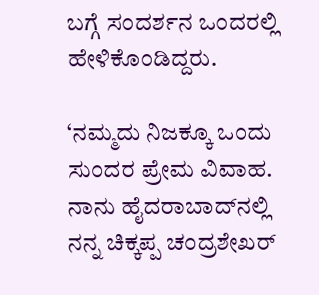ಬಗ್ಗೆ ಸಂದರ್ಶನ ಒಂದರಲ್ಲಿ ಹೇಳಿಕೊಂಡಿದ್ದರು.

‘ನಮ್ಮದು ನಿಜಕ್ಕೂ ಒಂದು ಸುಂದರ ಪ್ರೇಮ ವಿವಾಹ. ನಾನು ಹೈದರಾಬಾದ್‌ನಲ್ಲಿ ನನ್ನ ಚಿಕ್ಕಪ್ಪ ಚಂದ್ರಶೇಖರ್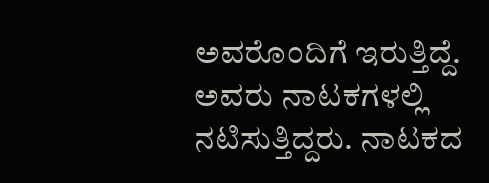ಅವರೊಂದಿಗೆ ಇರುತ್ತಿದ್ದೆ. ಅವರು ನಾಟಕಗಳಲ್ಲಿ ನಟಿಸುತ್ತಿದ್ದರು. ನಾಟಕದ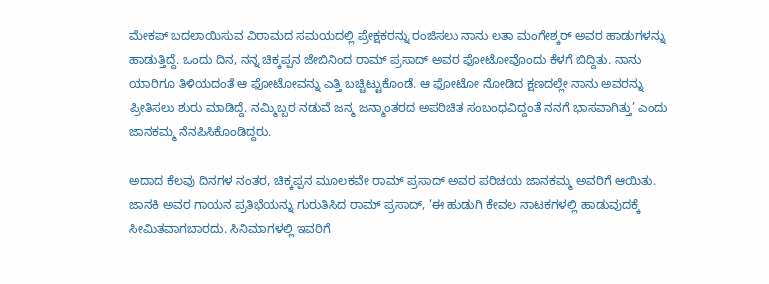ಮೇಕಪ್ ಬದಲಾಯಿಸುವ ವಿರಾಮದ ಸಮಯದಲ್ಲಿ ಪ್ರೇಕ್ಷಕರನ್ನು ರಂಜಿಸಲು ನಾನು ಲತಾ ಮಂಗೇಶ್ಕರ್ ಅವರ ಹಾಡುಗಳನ್ನು ಹಾಡುತ್ತಿದ್ದೆ. ಒಂದು ದಿನ, ನನ್ನ ಚಿಕ್ಕಪ್ಪನ ಜೇಬಿನಿಂದ ರಾಮ್ ಪ್ರಸಾದ್ ಅವರ ಫೋಟೋವೊಂದು ಕೆಳಗೆ ಬಿದ್ದಿತು. ನಾನು ಯಾರಿಗೂ ತಿಳಿಯದಂತೆ ಆ ಫೋಟೋವನ್ನು ಎತ್ತಿ ಬಚ್ಚಿಟ್ಟುಕೊಂಡೆ. ಆ ಫೋಟೋ ನೋಡಿದ ಕ್ಷಣದಲ್ಲೇ ನಾನು ಅವರನ್ನು ಪ್ರೀತಿಸಲು ಶುರು ಮಾಡಿದ್ದೆ. ನಮ್ಮಿಬ್ಬರ ನಡುವೆ ಜನ್ಮ ಜನ್ಮಾಂತರದ ಅಪರಿಚಿತ ಸಂಬಂಧವಿದ್ದಂತೆ ನನಗೆ ಭಾಸವಾಗಿತ್ತು’ ಎಂದು ಜಾನಕಮ್ಮ ನೆನಪಿಸಿಕೊಂಡಿದ್ದರು.

ಅದಾದ ಕೆಲವು ದಿನಗಳ ನಂತರ, ಚಿಕ್ಕಪ್ಪನ ಮೂಲಕವೇ ರಾಮ್ ಪ್ರಸಾದ್ ಅವರ ಪರಿಚಯ ಜಾನಕಮ್ಮ ಅವರಿಗೆ ಆಯಿತು. ಜಾನಕಿ ಅವರ ಗಾಯನ ಪ್ರತಿಭೆಯನ್ನು ಗುರುತಿಸಿದ ರಾಮ್ ಪ್ರಸಾದ್, ‘ಈ ಹುಡುಗಿ ಕೇವಲ ನಾಟಕಗಳಲ್ಲಿ ಹಾಡುವುದಕ್ಕೆ ಸೀಮಿತವಾಗಬಾರದು. ಸಿನಿಮಾಗಳಲ್ಲಿ ಇವರಿಗೆ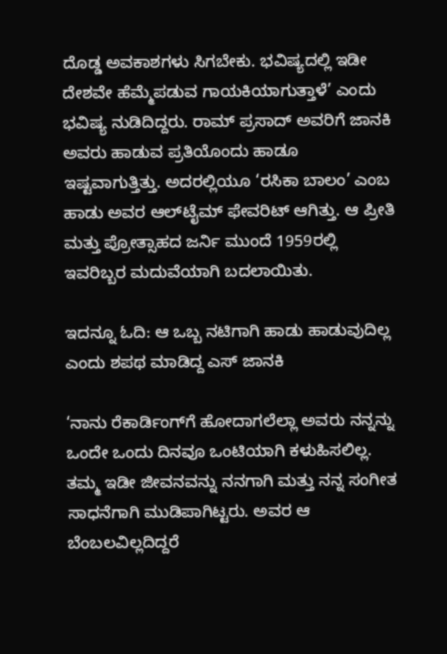ದೊಡ್ಡ ಅವಕಾಶಗಳು ಸಿಗಬೇಕು. ಭವಿಷ್ಯದಲ್ಲಿ ಇಡೀ ದೇಶವೇ ಹೆಮ್ಮೆಪಡುವ ಗಾಯಕಿಯಾಗುತ್ತಾಳೆ’ ಎಂದು ಭವಿಷ್ಯ ನುಡಿದಿದ್ದರು. ರಾಮ್ ಪ್ರಸಾದ್ ಅವರಿಗೆ ಜಾನಕಿ ಅವರು ಹಾಡುವ ಪ್ರತಿಯೊಂದು ಹಾಡೂ ಇಷ್ಟವಾಗುತ್ತಿತ್ತು. ಅದರಲ್ಲಿಯೂ ‘ರಸಿಕಾ ಬಾಲಂ’ ಎಂಬ ಹಾಡು ಅವರ ಆಲ್‌ಟೈಮ್ ಫೇವರಿಟ್ ಆಗಿತ್ತು. ಆ ಪ್ರೀತಿ ಮತ್ತು ಪ್ರೋತ್ಸಾಹದ ಜರ್ನಿ ಮುಂದೆ 1959ರಲ್ಲಿ ಇವರಿಬ್ಬರ ಮದುವೆಯಾಗಿ ಬದಲಾಯಿತು.

ಇದನ್ನೂ ಓದಿ: ಆ ಒಬ್ಬ ನಟಿಗಾಗಿ ಹಾಡು ಹಾಡುವುದಿಲ್ಲ ಎಂದು ಶಪಥ ಮಾಡಿದ್ದ ಎಸ್ ಜಾನಕಿ

‘ನಾನು ರೆಕಾರ್ಡಿಂಗ್‌ಗೆ ಹೋದಾಗಲೆಲ್ಲಾ ಅವರು ನನ್ನನ್ನು ಒಂದೇ ಒಂದು ದಿನವೂ ಒಂಟಿಯಾಗಿ ಕಳುಹಿಸಲಿಲ್ಲ. ತಮ್ಮ ಇಡೀ ಜೀವನವನ್ನು ನನಗಾಗಿ ಮತ್ತು ನನ್ನ ಸಂಗೀತ ಸಾಧನೆಗಾಗಿ ಮುಡಿಪಾಗಿಟ್ಟರು. ಅವರ ಆ ಬೆಂಬಲವಿಲ್ಲದಿದ್ದರೆ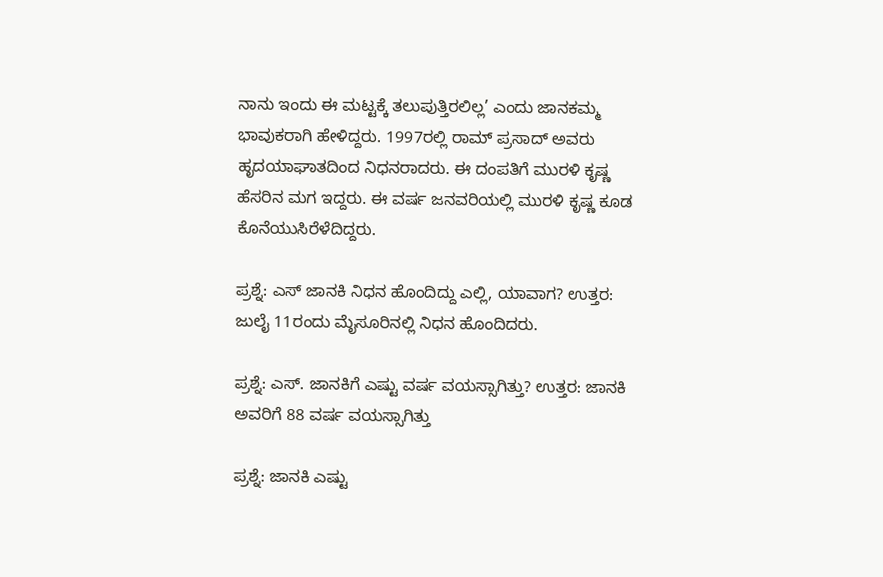ನಾನು ಇಂದು ಈ ಮಟ್ಟಕ್ಕೆ ತಲುಪುತ್ತಿರಲಿಲ್ಲ’ ಎಂದು ಜಾನಕಮ್ಮ ಭಾವುಕರಾಗಿ ಹೇಳಿದ್ದರು. 1997ರಲ್ಲಿ ರಾಮ್ ಪ್ರಸಾದ್ ಅವರು ಹೃದಯಾಘಾತದಿಂದ ನಿಧನರಾದರು. ಈ ದಂಪತಿಗೆ ಮುರಳಿ ಕೃಷ್ಣ ಹೆಸರಿನ ಮಗ ಇದ್ದರು. ಈ ವರ್ಷ ಜನವರಿಯಲ್ಲಿ ಮುರಳಿ ಕೃಷ್ಣ ಕೂಡ ಕೊನೆಯುಸಿರೆಳೆದಿದ್ದರು.

ಪ್ರಶ್ನೆ: ಎಸ್ ಜಾನಕಿ ನಿಧನ ಹೊಂದಿದ್ದು ಎಲ್ಲಿ, ಯಾವಾಗ? ಉತ್ತರ: ಜುಲೈ 11ರಂದು ಮೈಸೂರಿನಲ್ಲಿ ನಿಧನ ಹೊಂದಿದರು.

ಪ್ರಶ್ನೆ: ಎಸ್. ಜಾನಕಿಗೆ ಎಷ್ಟು ವರ್ಷ ವಯಸ್ಸಾಗಿತ್ತು? ಉತ್ತರ: ಜಾನಕಿ ಅವರಿಗೆ 88 ವರ್ಷ ವಯಸ್ಸಾಗಿತ್ತು

ಪ್ರಶ್ನೆ: ಜಾನಕಿ ಎಷ್ಟು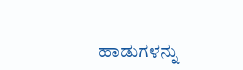ಹಾಡುಗಳನ್ನು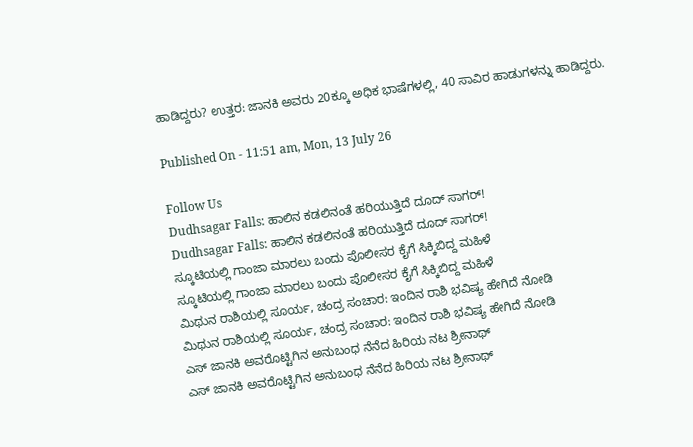ಹಾಡಿದ್ದರು? ಉತ್ತರ: ಜಾನಕಿ ಅವರು 20ಕ್ಕೂ ಅಧಿಕ ಭಾಷೆಗಳಲ್ಲಿ, 40 ಸಾವಿರ ಹಾಡುಗಳನ್ನು ಹಾಡಿದ್ದರು.

Published On - 11:51 am, Mon, 13 July 26

Follow Us
Dudhsagar Falls: ಹಾಲಿನ ಕಡಲಿನಂತೆ ಹರಿಯುತ್ತಿದೆ ದೂದ್‌ ಸಾಗರ್!
Dudhsagar Falls: ಹಾಲಿನ ಕಡಲಿನಂತೆ ಹರಿಯುತ್ತಿದೆ ದೂದ್‌ ಸಾಗರ್!
ಸ್ಕೂಟಿಯಲ್ಲಿ ಗಾಂಜಾ ಮಾರಲು ಬಂದು ಪೊಲೀಸರ ಕೈಗೆ ಸಿಕ್ಕಿಬಿದ್ದ ಮಹಿಳೆ
ಸ್ಕೂಟಿಯಲ್ಲಿ ಗಾಂಜಾ ಮಾರಲು ಬಂದು ಪೊಲೀಸರ ಕೈಗೆ ಸಿಕ್ಕಿಬಿದ್ದ ಮಹಿಳೆ
ಮಿಥುನ ರಾಶಿಯಲ್ಲಿ ಸೂರ್ಯ, ಚಂದ್ರ ಸಂಚಾರ: ಇಂದಿನ ರಾಶಿ ಭವಿಷ್ಯ ಹೇಗಿದೆ ನೋಡಿ
ಮಿಥುನ ರಾಶಿಯಲ್ಲಿ ಸೂರ್ಯ, ಚಂದ್ರ ಸಂಚಾರ: ಇಂದಿನ ರಾಶಿ ಭವಿಷ್ಯ ಹೇಗಿದೆ ನೋಡಿ
ಎಸ್ ಜಾನಕಿ ಅವರೊಟ್ಟಿಗಿನ ಅನುಬಂಧ ನೆನೆದ ಹಿರಿಯ ನಟ ಶ್ರೀನಾಥ್
ಎಸ್ ಜಾನಕಿ ಅವರೊಟ್ಟಿಗಿನ ಅನುಬಂಧ ನೆನೆದ ಹಿರಿಯ ನಟ ಶ್ರೀನಾಥ್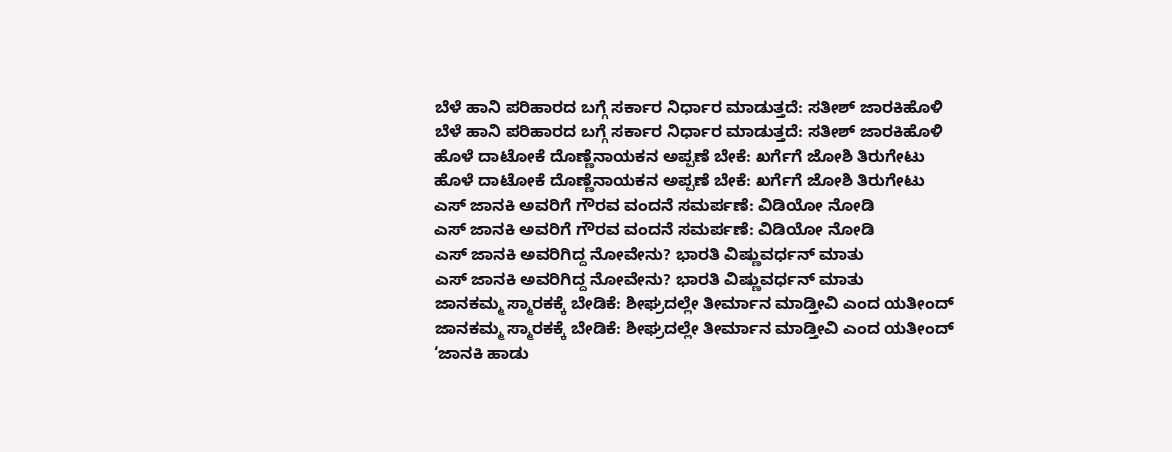ಬೆಳೆ ಹಾನಿ ಪರಿಹಾರದ ಬಗ್ಗೆ ಸರ್ಕಾರ ನಿರ್ಧಾರ ಮಾಡುತ್ತದೆ: ಸತೀಶ್ ಜಾರಕಿಹೊಳಿ
ಬೆಳೆ ಹಾನಿ ಪರಿಹಾರದ ಬಗ್ಗೆ ಸರ್ಕಾರ ನಿರ್ಧಾರ ಮಾಡುತ್ತದೆ: ಸತೀಶ್ ಜಾರಕಿಹೊಳಿ
ಹೊಳೆ ದಾಟೋಕೆ ದೊಣ್ಣೆ‌ನಾಯಕನ ಅಪ್ಪಣೆ ಬೇಕೆ: ಖರ್ಗೆಗೆ ಜೋಶಿ ತಿರುಗೇಟು
ಹೊಳೆ ದಾಟೋಕೆ ದೊಣ್ಣೆ‌ನಾಯಕನ ಅಪ್ಪಣೆ ಬೇಕೆ: ಖರ್ಗೆಗೆ ಜೋಶಿ ತಿರುಗೇಟು
ಎಸ್ ಜಾನಕಿ ಅವರಿಗೆ ಗೌರವ ವಂದನೆ ಸಮರ್ಪಣೆ: ವಿಡಿಯೋ ನೋಡಿ
ಎಸ್ ಜಾನಕಿ ಅವರಿಗೆ ಗೌರವ ವಂದನೆ ಸಮರ್ಪಣೆ: ವಿಡಿಯೋ ನೋಡಿ
ಎಸ್ ಜಾನಕಿ ಅವರಿಗಿದ್ದ ನೋವೇನು? ಭಾರತಿ ವಿಷ್ಣುವರ್ಧನ್ ಮಾತು
ಎಸ್ ಜಾನಕಿ ಅವರಿಗಿದ್ದ ನೋವೇನು? ಭಾರತಿ ವಿಷ್ಣುವರ್ಧನ್ ಮಾತು
ಜಾನಕಮ್ಮ ಸ್ಮಾರಕಕ್ಕೆ ಬೇಡಿಕೆ: ಶೀಘ್ರದಲ್ಲೇ ತೀರ್ಮಾನ ಮಾಡ್ತೀವಿ ಎಂದ ಯತೀಂದ್
ಜಾನಕಮ್ಮ ಸ್ಮಾರಕಕ್ಕೆ ಬೇಡಿಕೆ: ಶೀಘ್ರದಲ್ಲೇ ತೀರ್ಮಾನ ಮಾಡ್ತೀವಿ ಎಂದ ಯತೀಂದ್
‘ಜಾನಕಿ ಹಾಡು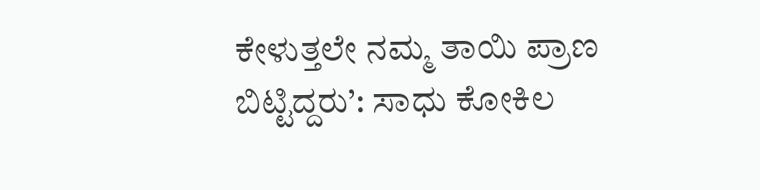ಕೇಳುತ್ತಲೇ ನಮ್ಮ ತಾಯಿ ಪ್ರಾಣ ಬಿಟ್ಟಿದ್ದರು’: ಸಾಧು ಕೋಕಿಲ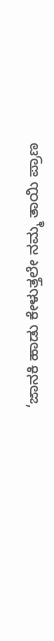‘ಜಾನಕಿ ಹಾಡು ಕೇಳುತ್ತಲೇ ನಮ್ಮ ತಾಯಿ ಪ್ರಾಣ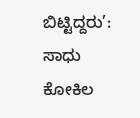ಬಿಟ್ಟಿದ್ದರು’: ಸಾಧು ಕೋಕಿಲ